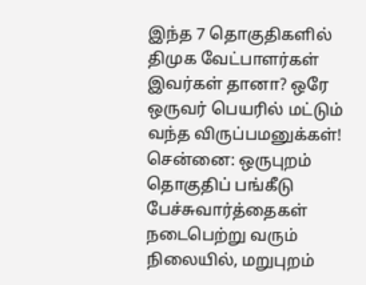இந்த 7 தொகுதிகளில் திமுக வேட்பாளர்கள் இவர்கள் தானா? ஒரே ஒருவர் பெயரில் மட்டும் வந்த விருப்பமனுக்கள்!
சென்னை: ஒருபுறம் தொகுதிப் பங்கீடு பேச்சுவார்த்தைகள் நடைபெற்று வரும் நிலையில், மறுபுறம்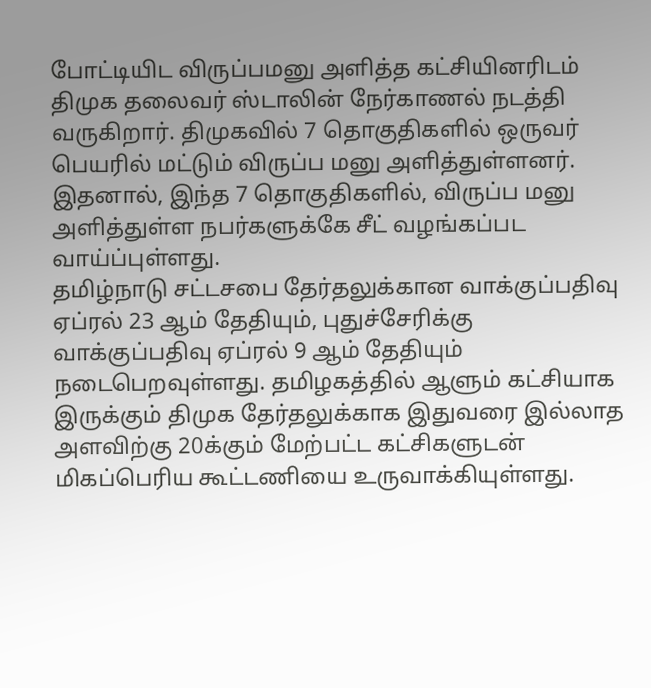போட்டியிட விருப்பமனு அளித்த கட்சியினரிடம் திமுக தலைவர் ஸ்டாலின் நேர்காணல் நடத்தி வருகிறார். திமுகவில் 7 தொகுதிகளில் ஒருவர் பெயரில் மட்டும் விருப்ப மனு அளித்துள்ளனர். இதனால், இந்த 7 தொகுதிகளில், விருப்ப மனு அளித்துள்ள நபர்களுக்கே சீட் வழங்கப்பட வாய்ப்புள்ளது.
தமிழ்நாடு சட்டசபை தேர்தலுக்கான வாக்குப்பதிவு ஏப்ரல் 23 ஆம் தேதியும், புதுச்சேரிக்கு வாக்குப்பதிவு ஏப்ரல் 9 ஆம் தேதியும் நடைபெறவுள்ளது. தமிழகத்தில் ஆளும் கட்சியாக இருக்கும் திமுக தேர்தலுக்காக இதுவரை இல்லாத அளவிற்கு 20க்கும் மேற்பட்ட கட்சிகளுடன் மிகப்பெரிய கூட்டணியை உருவாக்கியுள்ளது.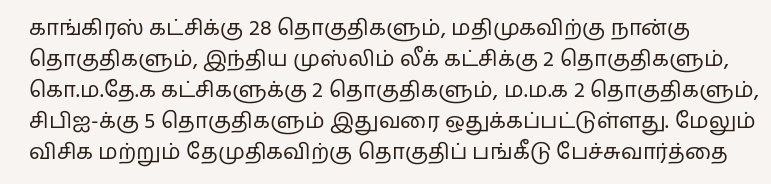காங்கிரஸ் கட்சிக்கு 28 தொகுதிகளும், மதிமுகவிற்கு நான்கு தொகுதிகளும், இந்திய முஸ்லிம் லீக் கட்சிக்கு 2 தொகுதிகளும், கொ.ம.தே.க கட்சிகளுக்கு 2 தொகுதிகளும், ம.ம.க 2 தொகுதிகளும், சிபிஐ-க்கு 5 தொகுதிகளும் இதுவரை ஒதுக்கப்பட்டுள்ளது. மேலும் விசிக மற்றும் தேமுதிகவிற்கு தொகுதிப் பங்கீடு பேச்சுவார்த்தை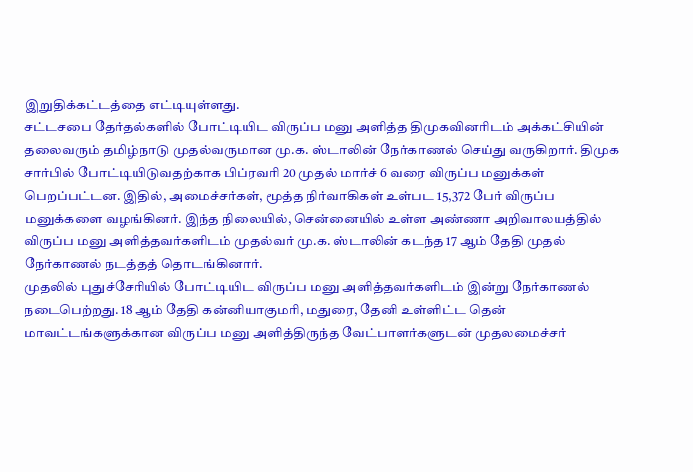இறுதிக்கட்டத்தை எட்டியுள்ளது.
சட்டசபை தேர்தல்களில் போட்டியிட விருப்ப மனு அளித்த திமுகவினரிடம் அக்கட்சியின் தலைவரும் தமிழ்நாடு முதல்வருமான மு.க. ஸ்டாலின் நேர்காணல் செய்து வருகிறார். திமுக சார்பில் போட்டியிடுவதற்காக பிப்ரவரி 20 முதல் மார்ச் 6 வரை விருப்ப மனுக்கள் பெறப்பட்டன. இதில், அமைச்சர்கள், மூத்த நிர்வாகிகள் உள்பட 15,372 பேர் விருப்ப மனுக்களை வழங்கினர். இந்த நிலையில், சென்னையில் உள்ள அண்ணா அறிவாலயத்தில் விருப்ப மனு அளித்தவர்களிடம் முதல்வர் மு.க. ஸ்டாலின் கடந்த 17 ஆம் தேதி முதல் நேர்காணல் நடத்தத் தொடங்கினார்.
முதலில் புதுச்சேரியில் போட்டியிட விருப்ப மனு அளித்தவர்களிடம் இன்று நேர்காணல் நடைபெற்றது. 18 ஆம் தேதி கன்னியாகுமரி, மதுரை, தேனி உள்ளிட்ட தென் மாவட்டங்களுக்கான விருப்ப மனு அளித்திருந்த வேட்பாளர்களுடன் முதலமைச்சர்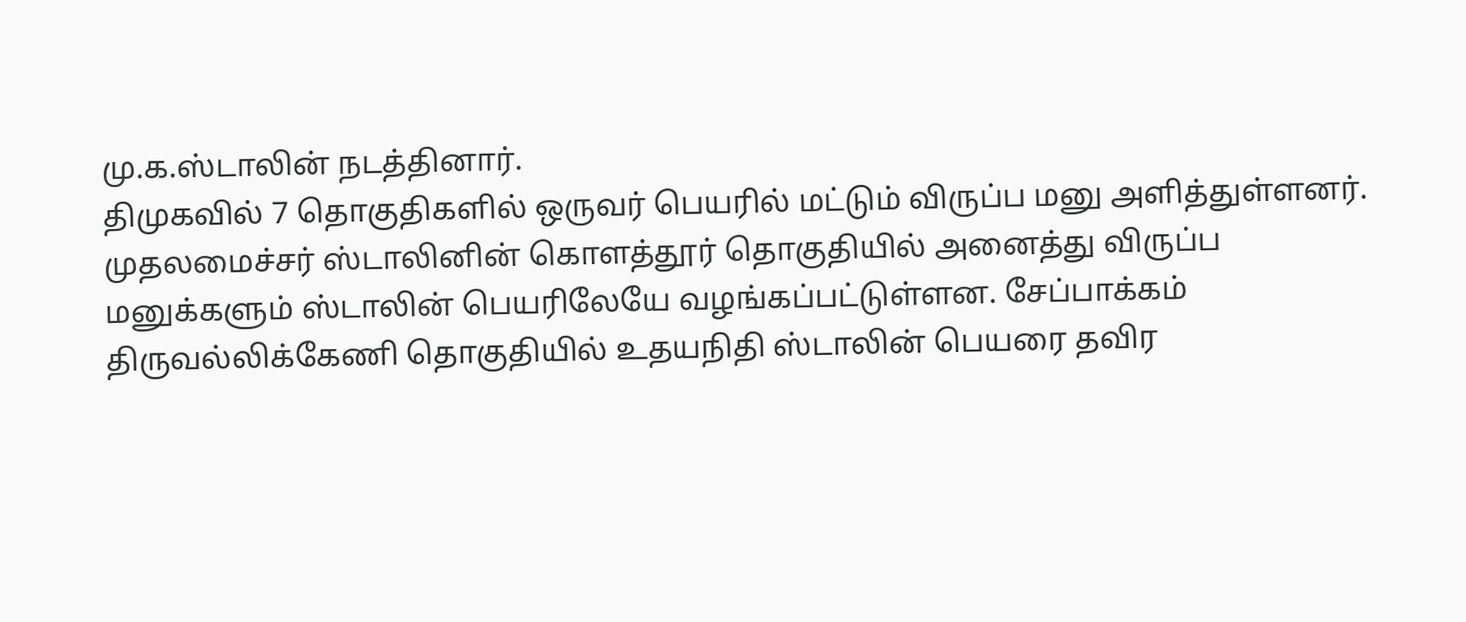மு.க.ஸ்டாலின் நடத்தினார்.
திமுகவில் 7 தொகுதிகளில் ஒருவர் பெயரில் மட்டும் விருப்ப மனு அளித்துள்ளனர். முதலமைச்சர் ஸ்டாலினின் கொளத்தூர் தொகுதியில் அனைத்து விருப்ப மனுக்களும் ஸ்டாலின் பெயரிலேயே வழங்கப்பட்டுள்ளன. சேப்பாக்கம் திருவல்லிக்கேணி தொகுதியில் உதயநிதி ஸ்டாலின் பெயரை தவிர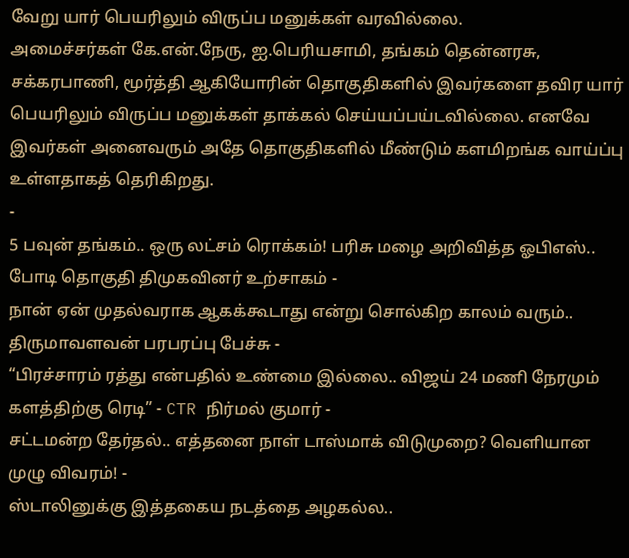வேறு யார் பெயரிலும் விருப்ப மனுக்கள் வரவில்லை.
அமைச்சர்கள் கே.என்.நேரு, ஐ.பெரியசாமி, தங்கம் தென்னரசு, சக்கரபாணி, மூர்த்தி ஆகியோரின் தொகுதிகளில் இவர்களை தவிர யார் பெயரிலும் விருப்ப மனுக்கள் தாக்கல் செய்யப்பய்டவில்லை. எனவே இவர்கள் அனைவரும் அதே தொகுதிகளில் மீண்டும் களமிறங்க வாய்ப்பு உள்ளதாகத் தெரிகிறது.
-
5 பவுன் தங்கம்.. ஒரு லட்சம் ரொக்கம்! பரிசு மழை அறிவித்த ஓபிஎஸ்.. போடி தொகுதி திமுகவினர் உற்சாகம் -
நான் ஏன் முதல்வராக ஆகக்கூடாது என்று சொல்கிற காலம் வரும்.. திருமாவளவன் பரபரப்பு பேச்சு -
“பிரச்சாரம் ரத்து என்பதில் உண்மை இல்லை.. விஜய் 24 மணி நேரமும் களத்திற்கு ரெடி” - CTR நிர்மல் குமார் -
சட்டமன்ற தேர்தல்.. எத்தனை நாள் டாஸ்மாக் விடுமுறை? வெளியான முழு விவரம்! -
ஸ்டாலினுக்கு இத்தகைய நடத்தை அழகல்ல..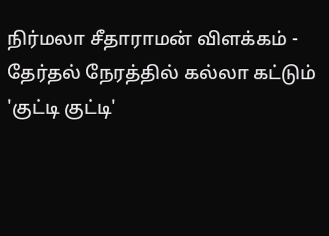நிர்மலா சீதாராமன் விளக்கம் -
தேர்தல் நேரத்தில் கல்லா கட்டும் 'குட்டி குட்டி'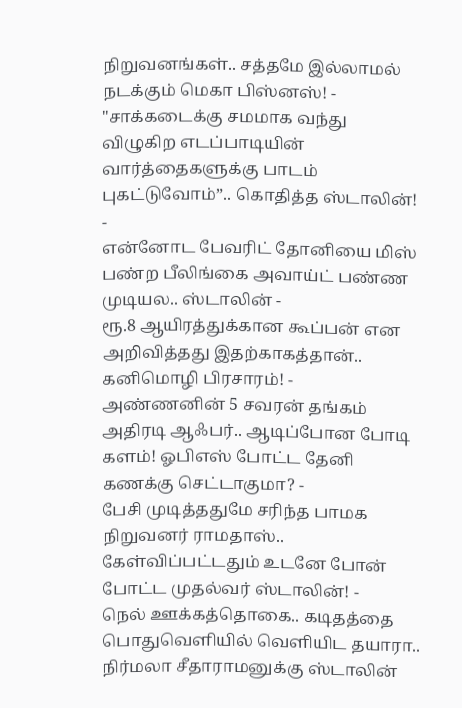நிறுவனங்கள்.. சத்தமே இல்லாமல் நடக்கும் மெகா பிஸ்னஸ்! -
"சாக்கடைக்கு சமமாக வந்து விழுகிற எடப்பாடியின் வார்த்தைகளுக்கு பாடம் புகட்டுவோம்”.. கொதித்த ஸ்டாலின்! -
என்னோட பேவரிட் தோனியை மிஸ் பண்ற பீலிங்கை அவாய்ட் பண்ண முடியல.. ஸ்டாலின் -
ரூ.8 ஆயிரத்துக்கான கூப்பன் என அறிவித்தது இதற்காகத்தான்.. கனிமொழி பிரசாரம்! -
அண்ணனின் 5 சவரன் தங்கம் அதிரடி ஆஃபர்.. ஆடிப்போன போடி களம்! ஓபிஎஸ் போட்ட தேனி கணக்கு செட்டாகுமா? -
பேசி முடித்ததுமே சரிந்த பாமக நிறுவனர் ராமதாஸ்.. கேள்விப்பட்டதும் உடனே போன் போட்ட முதல்வர் ஸ்டாலின்! -
நெல் ஊக்கத்தொகை.. கடிதத்தை பொதுவெளியில் வெளியிட தயாரா.. நிர்மலா சீதாராமனுக்கு ஸ்டாலின்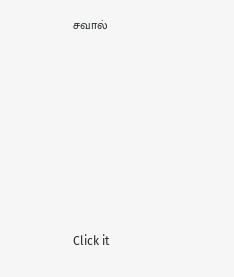சவால்











Click it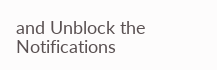and Unblock the Notifications